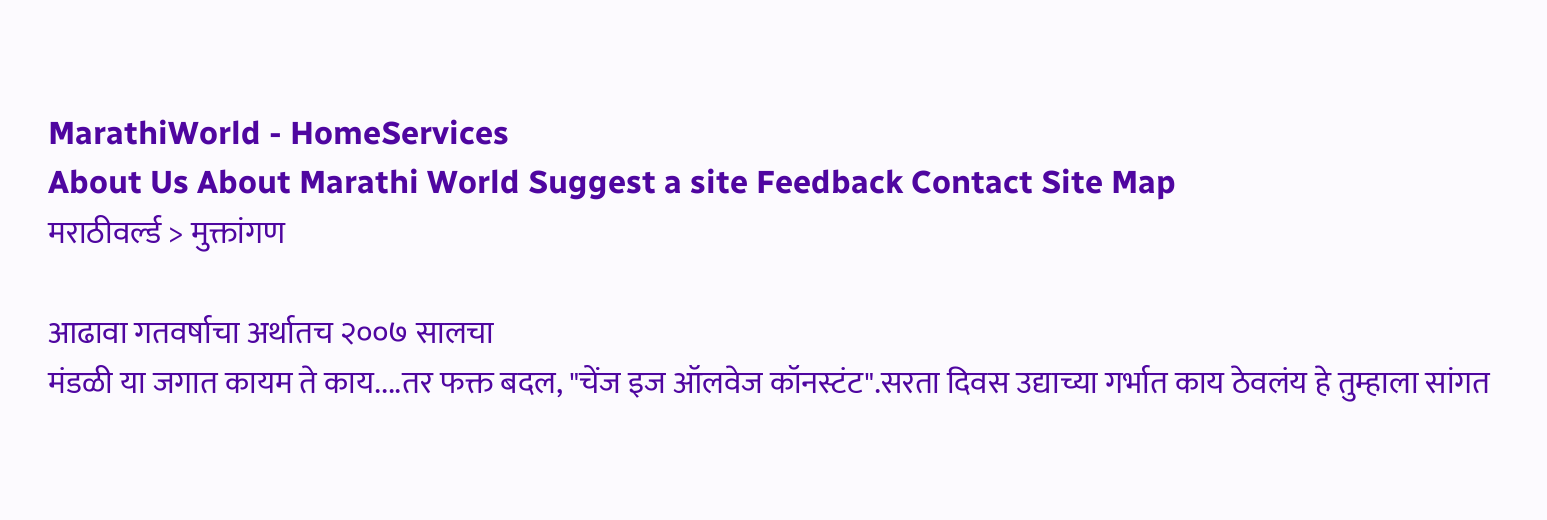MarathiWorld - HomeServices
About Us About Marathi World Suggest a site Feedback Contact Site Map
मराठीवर्ल्ड > मुक्तांगण

आढावा गतवर्षाचा अर्थातच २००७ सालचा
मंडळी या जगात कायम ते काय....तर फक्त बदल, "चेंज इज ऑलवेज कॉनस्टंट".सरता दिवस उद्याच्या गर्भात काय ठेवलंय हे तुम्हाला सांगत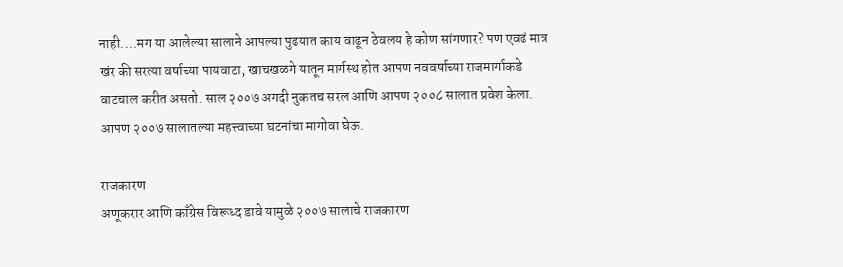नाही....मग या आलेल्या सालाने आपल्या पुढयात काय वाढून ठेवलय हे कोण सांगणार? पण एवढं मात्र खंर की सरत्या वर्षाच्या पायवाटा, खाचखळगे यातून मार्गस्थ होत आपण नववर्षाच्या राजमार्गाकडे वाटचाल करीत असतो. साल २००७ अगदी नुकतच सरल आणि आपण २००८ सालात प्रवेश केला. आपण २००७ सालातल्या महत्त्वाच्या घटनांचा मागोवा घेऊ.

राजकारण
अणूकरार आणि काँग्रेस विरूध्द डावे यामुळे २००७ सालाचे राजकारण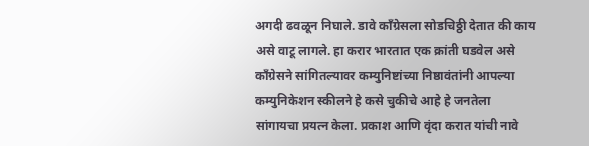अगदी ढवळून निघाले. डावे काँग्रेसला सोडचिठ्ठी देतात की काय असे वाटू लागले. हा करार भारतात एक क्रांती घडवेल असे काँग्रेसने सांगितल्यावर कम्युनिष्टांच्या निष्ठावंतांनी आपल्या कम्युनिकेशन स्कीलने हे कसे चुकीचे आहे हे जनतेला सांगायचा प्रयत्न केला. प्रकाश आणि वृंदा करात यांची नावे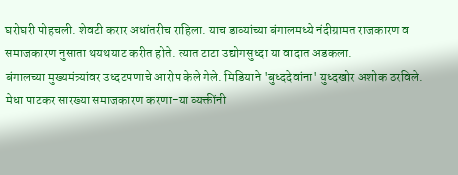घरोघरी पोहचली. शेवटी करार अधांतरीच राहिला. याच डाव्यांच्या बंगालमध्ये नंदीग्रामत राजकारण व समाजकारण नुसाता थयथयाट करीत होते. त्यात टाटा उद्योगसुध्दा या वादात अडकला.
बंगालच्या मुख्यमंत्र्यांवर उध्दटपणाचे आरोप केले गेले. मिडियाने 'बुध्ददेवांना' युध्दखोर अशोक ठरविले. मेधा पाटकर सारख्या समाजकारण करणा-या व्यक्तींनी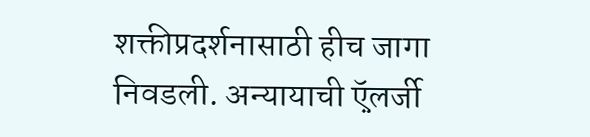शक्तीप्रदर्शनासाठी हीच जागा निवडली. अन्यायाची ऍ़लर्जी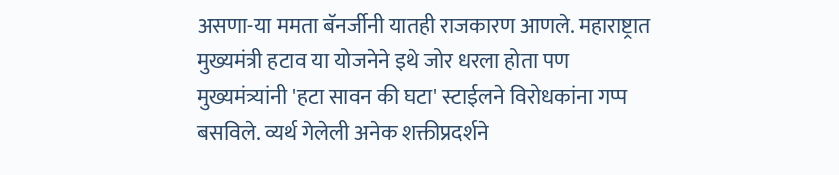असणा-या ममता बॅनर्जीनी यातही राजकारण आणले. महाराष्ट्रात मुख्यमंत्री हटाव या योजनेने इथे जोर धरला होता पण मुख्यमंत्र्यांनी 'हटा सावन की घटा' स्टाईलने विरोधकांना गप्प बसविले. व्यर्थ गेलेली अनेक शक्तीप्रदर्शने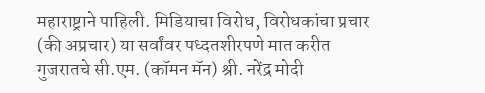महाराष्ट्राने पाहिली. मिडियाचा विरोध, विरोधकांचा प्रचार (की अप्रचार) या सर्वांवर पध्दतशीरपणे मात करीत गुजरातचे सी.एम. (कॉमन मॅन) श्री. नरेंद्र मोदी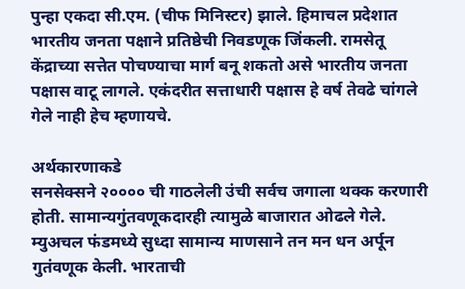पुन्हा एकदा सी.एम. (चीफ मिनिस्टर) झाले. हिमाचल प्रदेशात भारतीय जनता पक्षाने प्रतिष्ठेची निवडणूक जिंकली. रामसेतू केंद्राच्या सत्तेत पोचण्याचा मार्ग बनू शकतो असे भारतीय जनता पक्षास वाटू लागले. एकंदरीत सत्ताधारी पक्षास हे वर्ष तेवढे चांगले गेले नाही हेच म्हणायचे.

अर्थकारणाकडे
सनसेक्सने २०००० ची गाठलेली उंची सर्वच जगाला थक्क करणारी होती. सामान्यगुंतवणूकदारही त्यामुळे बाजारात ओढले गेले. म्युअचल फंडमध्ये सुध्दा सामान्य माणसाने तन मन धन अर्पून गुतंवणूक केली. भारताची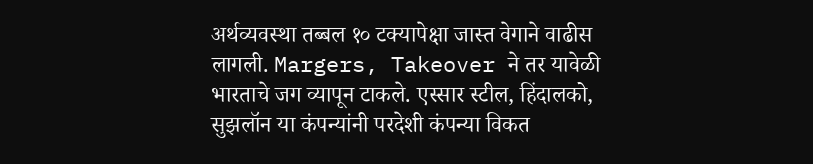अर्थव्यवस्था तब्बल १० टक्यापेक्षा जास्त वेगाने वाढीस लागली. Margers, Takeover ने तर यावेळी भारताचे जग व्यापून टाकले. एस्सार स्टील, हिंदालको, सुझलॉन या कंपन्यांनी परदेशी कंपन्या विकत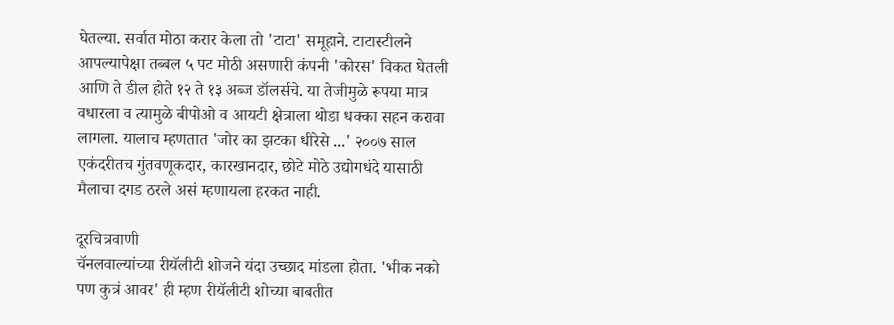घेतल्या. सर्वात मोठा करार केला तो 'टाटा' समूहाने. टाटास्टीलने आपल्यापेक्षा तब्बल ५ पट मोठी असणारी कंपनी 'कोरस' विकत घेतली आणि ते डील होते १२ ते १३ अब्ज डॉलर्सचे. या तेजीमुळे रूपया मात्र वधारला व त्यामुळे बीपोओ व आयटी क्षेत्राला थोडा धक्का सहन करावा लागला. यालाच म्हणतात 'जोर का झटका धीरेसे ...' २००७ साल एकंदरीतच गुंतवणूकदार, कारखानदार, छोटे मोठे उद्योगधंदे यासाठी मैलाचा दगड ठरले असं म्हणायला हरकत नाही.

दूरचित्रवाणी
चॅनलवाल्यांच्या रीयॅलीटी शोजने यंदा उच्छाद मांडला होता. 'भीक नको पण कुत्रं आवर' ही म्हण रीयॅलीटी शोच्या बाबतीत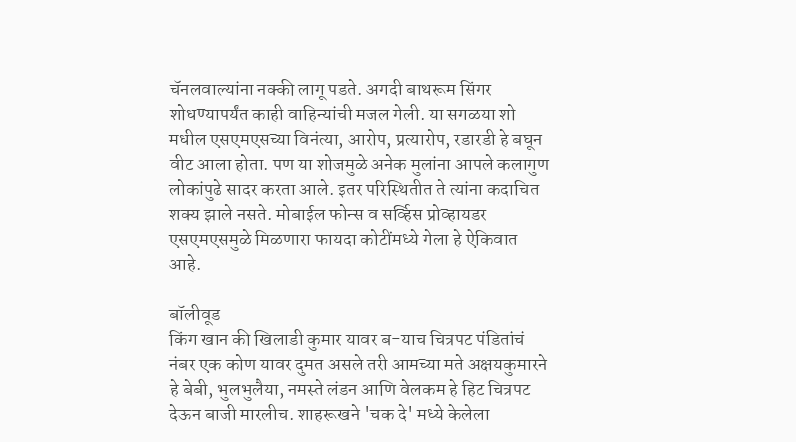चॅनलवाल्यांना नक्की लागू पडते. अगदी बाथरूम सिंगर शोधण्यापर्यंत काही वाहिन्यांची मजल गेली. या सगळया शो मधील एसएमएसच्या विनंत्या, आरोप, प्रत्यारोप, रडारडी हे बघून वीट आला होता. पण या शोजमुळे अनेक मुलांना आपले कलागुण लोकांपुढे सादर करता आले. इतर परिस्थितीत ते त्यांना कदाचित शक्य झाले नसते. मोबाईल फोन्स व सर्व्हिस प्रोव्हायडर एसएमएसमुळे मिळणारा फायदा कोटींमध्ये गेला हे ऐकिवात आहे.

बॉलीवूड
किंग खान की खिलाडी कुमार यावर ब-याच चित्रपट पंडितांचं नंबर एक कोण यावर दुमत असले तरी आमच्या मते अक्षयकुमारने हे बेबी, भुलभुलैया, नमस्ते लंडन आणि वेलकम हे हिट चित्रपट देऊन बाजी मारलीच. शाहरूखने 'चक दे' मध्ये केलेला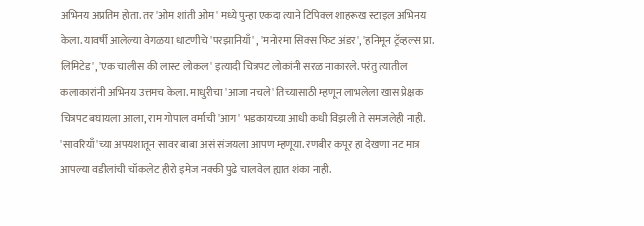अभिनय अप्रतिम होता. तर 'ओम शांती ओम' मध्ये पुन्हा एकदा त्याने टिपिक्ल शाहरूख स्टाइल अभिनय केला. यावर्षी आलेल्या वेगळया धाटणीचे 'परझानियाँ' , 'मनोरमा सिक्स फिट अंडर', 'हनिमून ट्रॅव्हल्स प्रा. लिमिटेड', 'एक चालीस की लास्ट लोकल' इत्यादी चित्रपट लोकांनी सरळ नाकारले. परंतु त्यातील कलाकारांनी अभिनय उत्तमच केला. माधुरीचा 'आजा नचले' तिच्यासाठी म्हणून लाभलेला खास प्रेक्षक चित्रपट बघायला आला, राम गोपाल वर्माची 'आग' भडकायच्या आधी कधी विझली ते समजलेही नाही. 'सावरियाँ'च्या अपयशातून सावर बाबा असं संजयला आपण म्हणूया. रणबीर कपूर हा देखणा नट मात्र आपल्या वडीलांची चॉकलेट हीरो इमेज नक्की पुढे चालवेल ह्यात शंका नाही.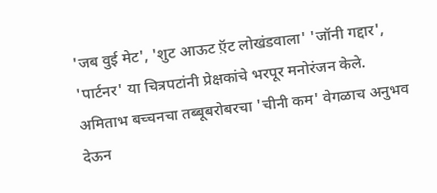'जब वुई मेट', 'शुट आऊट ऍ़ट लोखंडवाला' 'जॉनी गद्दार', 'पार्टनर' या चित्रपटांनी प्रेक्षकांचे भरपूर मनोरंजन केले. अमिताभ बच्चनचा तब्बूबरोबरचा 'चीनी कम' वेगळाच अनुभव देऊन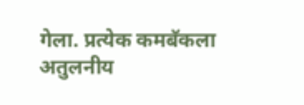गेला. प्रत्येक कमबॅकला अतुलनीय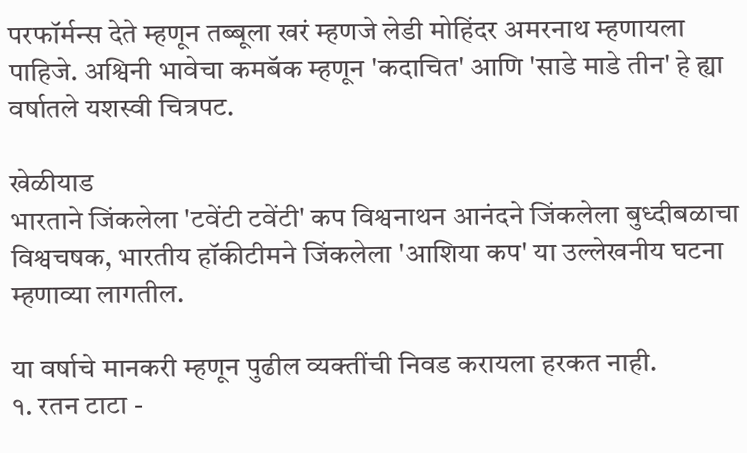परफॉर्मन्स देते म्हणून तब्बूला खरं म्हणजे लेडी मोहिंदर अमरनाथ म्हणायला पाहिजे. अश्विनी भावेचा कमबॅक म्हणून 'कदाचित' आणि 'साडे माडे तीन' हे ह्या वर्षातले यशस्वी चित्रपट.

खेळीयाड
भारताने जिंकलेला 'टवेंटी टवेंटी' कप विश्वनाथन आनंदने जिंकलेला बुध्दीबळाचा विश्वचषक, भारतीय हॉकीटीमने जिंकलेला 'आशिया कप' या उल्लेखनीय घटना म्हणाव्या लागतील.

या वर्षाचे मानकरी म्हणून पुढील व्यक्तींची निवड करायला हरकत नाही.
१. रतन टाटा -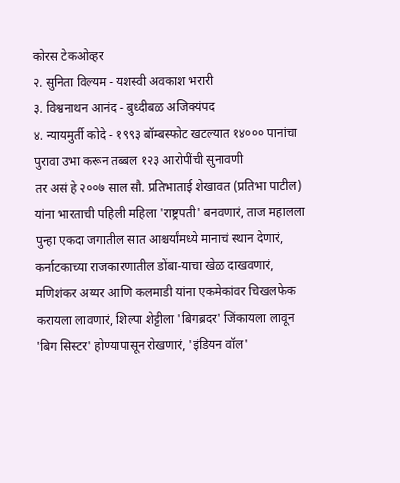कोरस टेकओव्हर
२. सुनिता विल्यम - यशस्वी अवकाश भरारी
३. विश्वनाथन आनंद - बुध्दीबळ अजिक्यंपद
४. न्यायमुर्ती कोदे - १९९३ बॉम्बस्फोट खटल्यात १४००० पानांचा पुरावा उभा करून तब्बल १२३ आरोपींची सुनावणी
तर असं हे २००७ साल सौ. प्रतिभाताई शेखावत (प्रतिभा पाटील) यांना भारताची पहिली महिला 'राष्ट्रपती' बनवणारं, ताज महालला पुन्हा एकदा जगातील सात आश्चर्यांमध्ये मानाचं स्थान देणारं, कर्नाटकाच्या राजकारणातील डोंबा-याचा खेळ दाखवणारं, मणिशंकर अय्यर आणि कलमाडी यांना एकमेकांवर चिखलफेक करायला लावणारं, शिल्पा शेट्टीला 'बिगब्रदर' जिंकायला लावून 'बिग सिस्टर' होण्यापासून रोखणारं, 'इंडियन वॉल'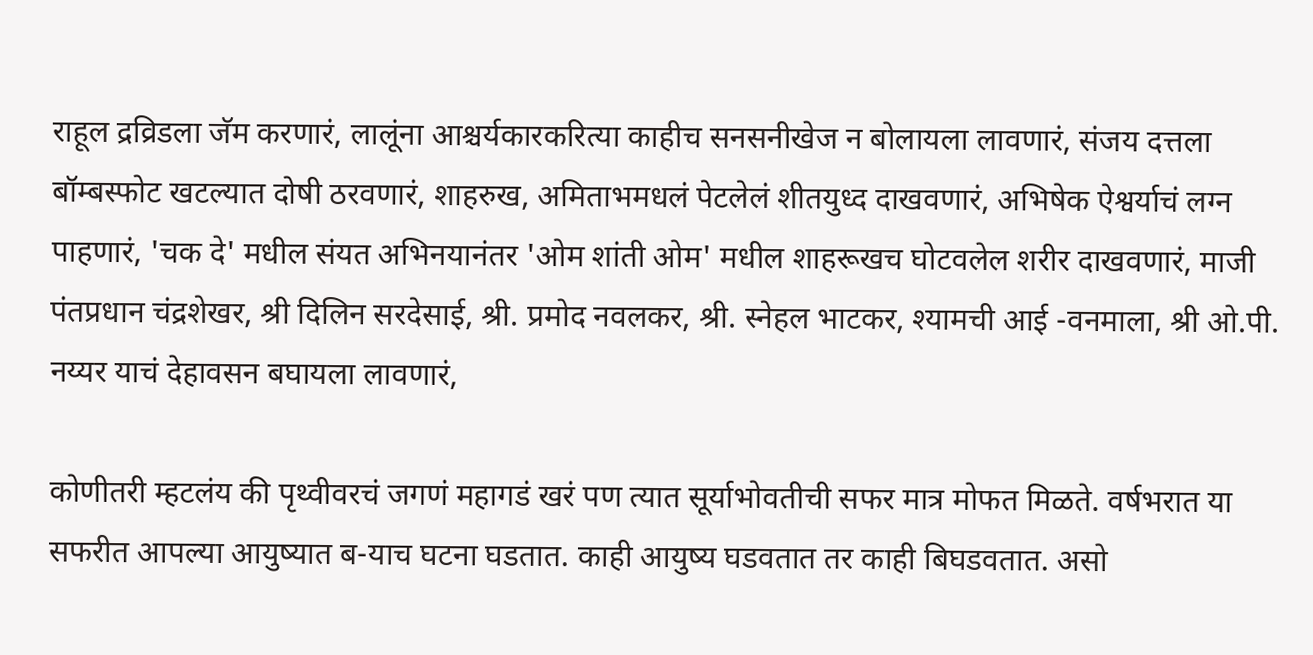राहूल द्रव्रिडला जॅम करणारं, लालूंना आश्चर्यकारकरित्या काहीच सनसनीखेज न बोलायला लावणारं, संजय दत्तला बॉम्बस्फोट खटल्यात दोषी ठरवणारं, शाहरुख, अमिताभमधलं पेटलेलं शीतयुध्द दाखवणारं, अभिषेक ऐश्वर्याचं लग्न पाहणारं, 'चक दे' मधील संयत अभिनयानंतर 'ओम शांती ओम' मधील शाहरूखच घोटवलेल शरीर दाखवणारं, माजी पंतप्रधान चंद्रशेखर, श्री दिलिन सरदेसाई, श्री. प्रमोद नवलकर, श्री. स्नेहल भाटकर, श्यामची आई -वनमाला, श्री ओ.पी. नय्यर याचं देहावसन बघायला लावणारं,

कोणीतरी म्हटलंय की पृथ्वीवरचं जगणं महागडं खरं पण त्यात सूर्याभोवतीची सफर मात्र मोफत मिळते. वर्षभरात या सफरीत आपल्या आयुष्यात ब-याच घटना घडतात. काही आयुष्य घडवतात तर काही बिघडवतात. असो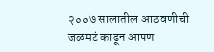२००७ सालातील आठवणीची जळमटं काढून आपण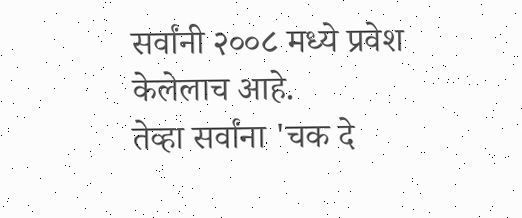सर्वांनी २००८ मध्ये प्रवेश केलेलाच आहे.
तेव्हा सर्वांना 'चक दे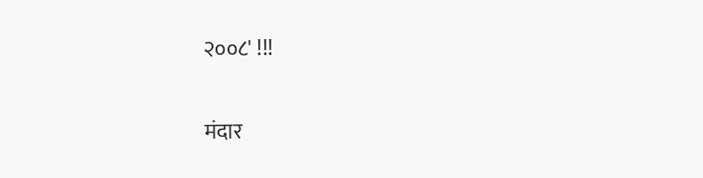२००८' !!!

मंदार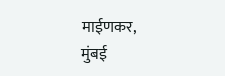माईणकर,
मुंबई